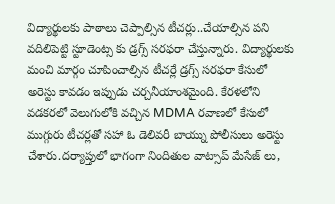విద్యార్థులకు పాఠాలు చెప్పాల్సిన టీచర్లు..చేయాల్సిన పని వదిలిపెట్టి స్టూడెంట్స కు డ్రగ్స్ సరఫరా చేస్తున్నారు. విద్యార్థులకు మంచి మార్గం చూపించాల్సిన టీచర్లే డ్రగ్స్ సరఫరా కేసులో అరెస్టు కావడం ఇప్పుడు చర్చనీయాంశమైంది. కేరళలోని వడకరలో వెలుగులోకి వచ్చిన MDMA రవాణలో కేసులో ముగ్గురు టీచర్లతో సహా ఓ డెలివరీ బాయ్ను పోలీసులు అరెస్టు చేశారు.దర్యాప్తులో భాగంగా నిందితుల వాట్సాప్ మేసేజ్ లు,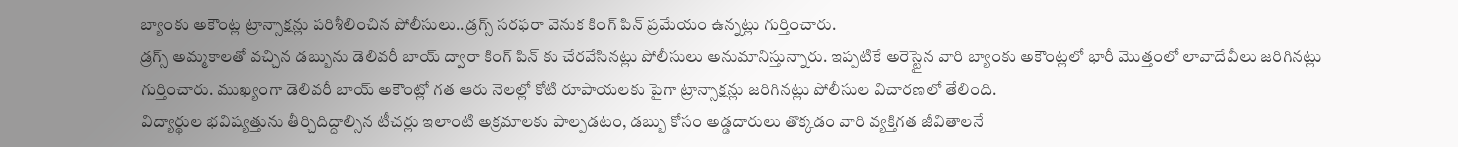బ్యాంకు అకౌంట్ల ట్రాన్సాక్షన్లు పరిశీలించిన పోలీసులు..డ్రగ్స్ సరఫరా వెనుక కింగ్ పిన్ ప్రమేయం ఉన్నట్లు గుర్తించారు.
డ్రగ్స్ అమ్మకాలతో వచ్చిన డబ్బును డెలివరీ బాయ్ ద్వారా కింగ్ పిన్ కు చేరవేసినట్లు పోలీసులు అనుమానిస్తున్నారు. ఇప్పటికే అరెస్టైన వారి బ్యాంకు అకౌంట్లలో భారీ మొత్తంలో లావాదేవీలు జరిగినట్లు గుర్తించారు. ముఖ్యంగా డెలివరీ బాయ్ అకౌంట్లో గత ఆరు నెలల్లో కోటి రూపాయలకు పైగా ట్రాన్సాక్షన్లు జరిగినట్లు పోలీసుల విచారణలో తేలింది.
విద్యార్థుల భవిష్యత్తును తీర్చిదిద్దాల్సిన టీచర్లు ఇలాంటి అక్రమాలకు పాల్పడటం, డబ్బు కోసం అడ్డదారులు తొక్కడం వారి వ్యక్తిగత జీవితాలనే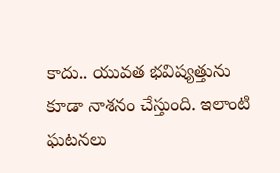కాదు.. యువత భవిష్యత్తును కూడా నాశనం చేస్తుంది. ఇలాంటి ఘటనలు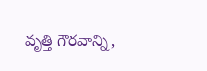వృత్తి గౌరవాన్ని,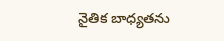నైతిక బాధ్యతను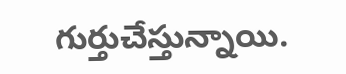గుర్తుచేస్తున్నాయి.